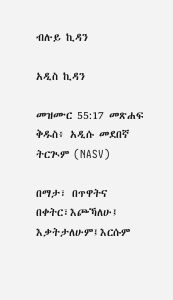ብሉይ ኪዳን

አዲስ ኪዳን

መዝሙር 55:17 መጽሐፍ ቅዱስ፥ አዲሱ መደበኛ ትርጒም (NASV)

በማታ፣ በጥዋትና በቀትር፣እጮኻለሁ፤ እቃትታለሁም፤እርሱም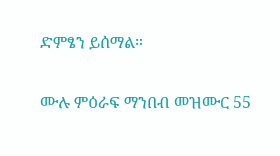ድምፄን ይሰማል።

ሙሉ ምዕራፍ ማንበብ መዝሙር 55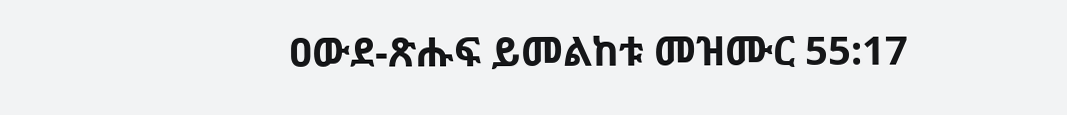ዐውደ-ጽሑፍ ይመልከቱ መዝሙር 55:17